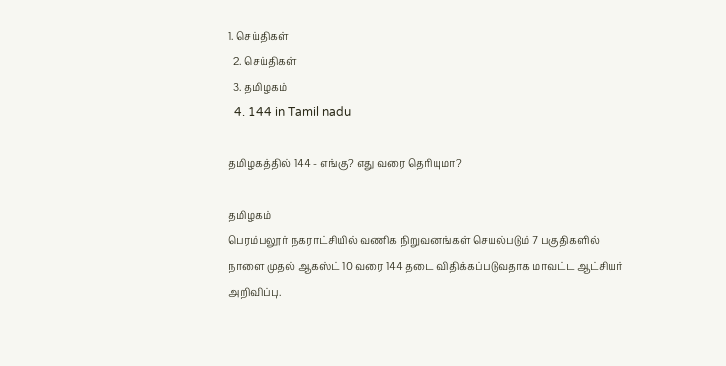1. செய்திகள்
  2. செய்திகள்
  3. த‌மிழக‌ம்
  4. 144 in Tamil nadu

தமிழகத்தில் 144 - எங்கு? எது வரை தெரியுமா?

தமிழகம்
பெரம்பலூர் நகராட்சியில் வணிக நிறுவனங்கள் செயல்படும் 7 பகுதிகளில் நாளை முதல் ஆகஸ்ட் 10 வரை 144 தடை விதிக்கப்படுவதாக மாவட்ட ஆட்சியர் அறிவிப்பு.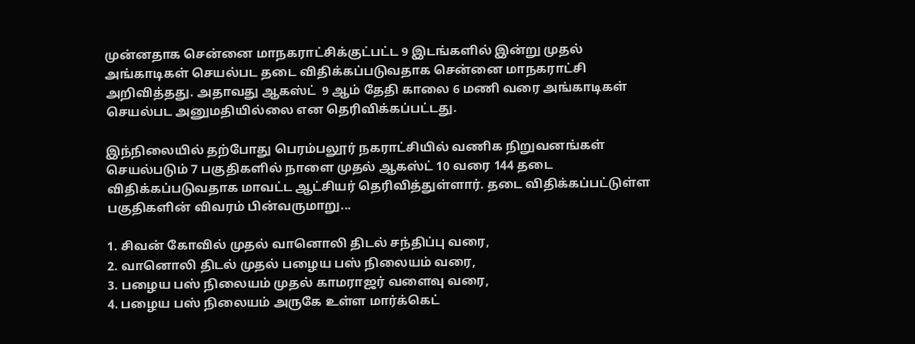முன்னதாக சென்னை மாநகராட்சிக்குட்பட்ட 9 இடங்களில் இன்று முதல் அங்காடிகள் செயல்பட தடை விதிக்கப்படுவதாக சென்னை மாநகராட்சி அறிவித்தது. அதாவது ஆகஸ்ட்  9 ஆம் தேதி காலை 6 மணி வரை அங்காடிகள் செயல்பட அனுமதியில்லை என தெரிவிக்கப்பட்டது.

இந்நிலையில் தற்போது பெரம்பலூர் நகராட்சியில் வணிக நிறுவனங்கள் செயல்படும் 7 பகுதிகளில் நாளை முதல் ஆகஸ்ட் 10 வரை 144 தடை விதிக்கப்படுவதாக மாவட்ட ஆட்சியர் தெரிவித்துள்ளார். தடை விதிக்கப்பட்டுள்ள பகுதிகளின் விவரம் பின்வருமாறு...

1. சிவன் கோவில் முதல் வானொலி திடல் சந்திப்பு வரை,
2. வானொலி திடல் முதல் பழைய பஸ் நிலையம் வரை,
3. பழைய பஸ் நிலையம் முதல் காமராஜர் வளைவு வரை,
4. பழைய பஸ் நிலையம் அருகே உள்ள மார்க்கெட்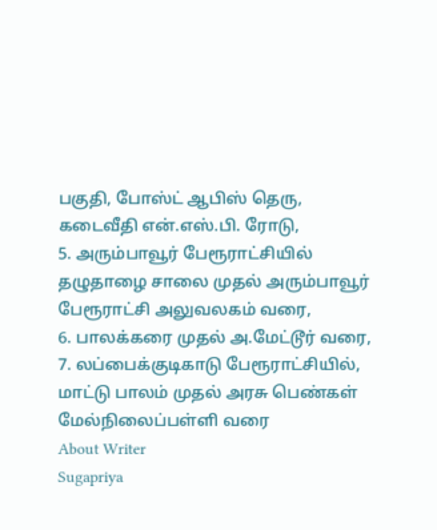பகுதி, போஸ்ட் ஆபிஸ் தெரு, கடைவீதி என்.எஸ்.பி. ரோடு,
5. அரும்பாவூர் பேரூராட்சியில் தழுதாழை சாலை முதல் அரும்பாவூர் பேரூராட்சி அலுவலகம் வரை,
6. பாலக்கரை முதல் அ.மேட்டூர் வரை,
7. லப்பைக்குடிகாடு பேரூராட்சியில், மாட்டு பாலம் முதல் அரசு பெண்கள் மேல்நிலைப்பள்ளி வரை
About Writer
Sugapriya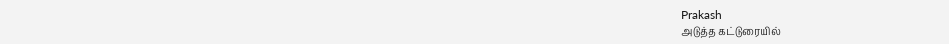Prakash
அடுத்த கட்டுரையில்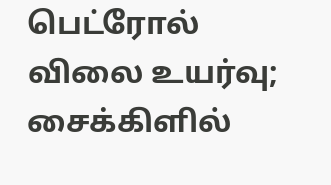பெட்ரோல் விலை உயர்வு; சைக்கிளில்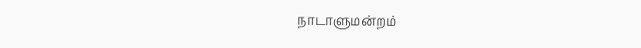நாடாளுமன்றம்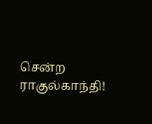சென்ற ராகுல்காந்தி!